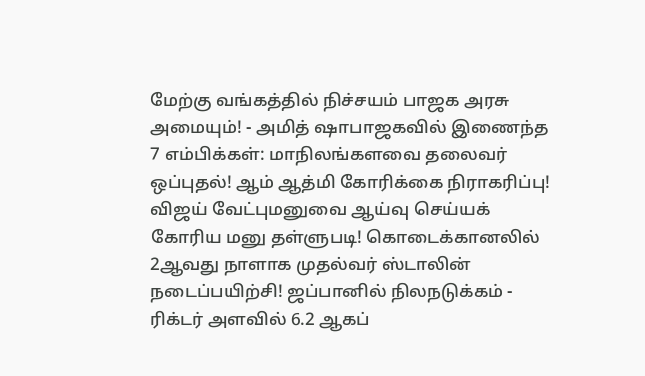மேற்கு வங்கத்தில் நிச்சயம் பாஜக அரசு அமையும்! - அமித் ஷாபாஜகவில் இணைந்த 7 எம்பிக்கள்: மாநிலங்களவை தலைவர் ஒப்புதல்! ஆம் ஆத்மி கோரிக்கை நிராகரிப்பு! விஜய் வேட்புமனுவை ஆய்வு செய்யக் கோரிய மனு தள்ளுபடி! கொடைக்கானலில் 2ஆவது நாளாக முதல்வர் ஸ்டாலின் நடைப்பயிற்சி! ஜப்பானில் நிலநடுக்கம் - ரிக்டர் அளவில் 6.2 ஆகப்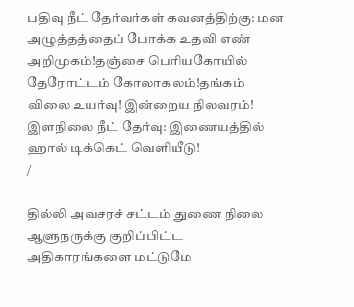பதிவு நீட் தேர்வர்கள் கவனத்திற்கு: மன அழுத்தத்தைப் போக்க உதவி எண் அறிமுகம்!தஞ்சை பெரியகோயில் தேரோட்டம் கோலாகலம்!தங்கம் விலை உயர்வு! இன்றைய நிலவரம்! இளநிலை நீட் தேர்வு: இணையத்தில் ஹால் டிக்கெட் வெளியீடு!
/

தில்லி அவசரச் சட்டம் துணை நிலை ஆளுநருக்கு குறிப்பிட்ட அதிகாரங்களை மட்டுமே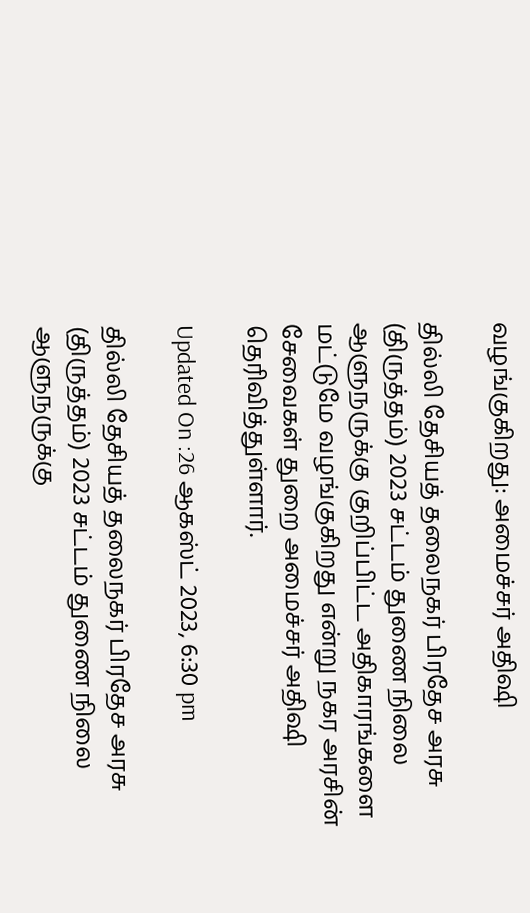வழங்குகிறது: அமைச்சர் அதிஷி

தில்லி தேசியத் தலைநகர் பிரதேச அரசு (திருத்தம்) 2023 சட்டம் துணை நிலை ஆளுநருக்கு குறிப்பிட்ட அதிகாரங்களை மட்டுமே வழங்குகிறது என்று நகர அரசின் சேவைகள் துறை அமைச்சர் அதிஷி தெரிவித்துள்ளார்.

Updated On :26 ஆகஸ்ட் 2023, 6:30 pm

தில்லி தேசியத் தலைநகர் பிரதேச அரசு (திருத்தம்) 2023 சட்டம் துணை நிலை ஆளுநருக்கு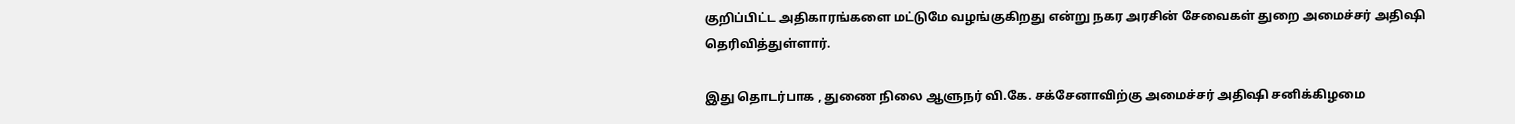குறிப்பிட்ட அதிகாரங்களை மட்டுமே வழங்குகிறது என்று நகர அரசின் சேவைகள் துறை அமைச்சர் அதிஷி தெரிவித்துள்ளார்.

இது தொடர்பாக , துணை நிலை ஆளுநர் வி.கே. சக்சேனாவிற்கு அமைச்சர் அதிஷி சனிக்கிழமை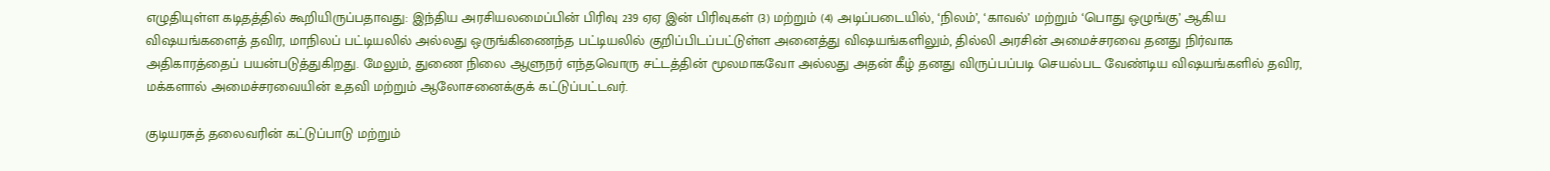எழுதியுள்ள கடிதத்தில் கூறியிருப்பதாவது: இந்திய அரசியலமைப்பின் பிரிவு 239 ஏஏ இன் பிரிவுகள் (3) மற்றும் (4) அடிப்படையில், ‘நிலம்’, ‘காவல்’ மற்றும் ‘பொது ஒழுங்கு’ ஆகிய விஷயங்களைத் தவிர, மாநிலப் பட்டியலில் அல்லது ஒருங்கிணைந்த பட்டியலில் குறிப்பிடப்பட்டுள்ள அனைத்து விஷயங்களிலும், தில்லி அரசின் அமைச்சரவை தனது நிர்வாக அதிகாரத்தைப் பயன்படுத்துகிறது. மேலும், துணை நிலை ஆளுநர் எந்தவொரு சட்டத்தின் மூலமாகவோ அல்லது அதன் கீழ் தனது விருப்பப்படி செயல்பட வேண்டிய விஷயங்களில் தவிர, மக்களால் அமைச்சரவையின் உதவி மற்றும் ஆலோசனைக்குக் கட்டுப்பட்டவர்.

குடியரசுத் தலைவரின் கட்டுப்பாடு மற்றும்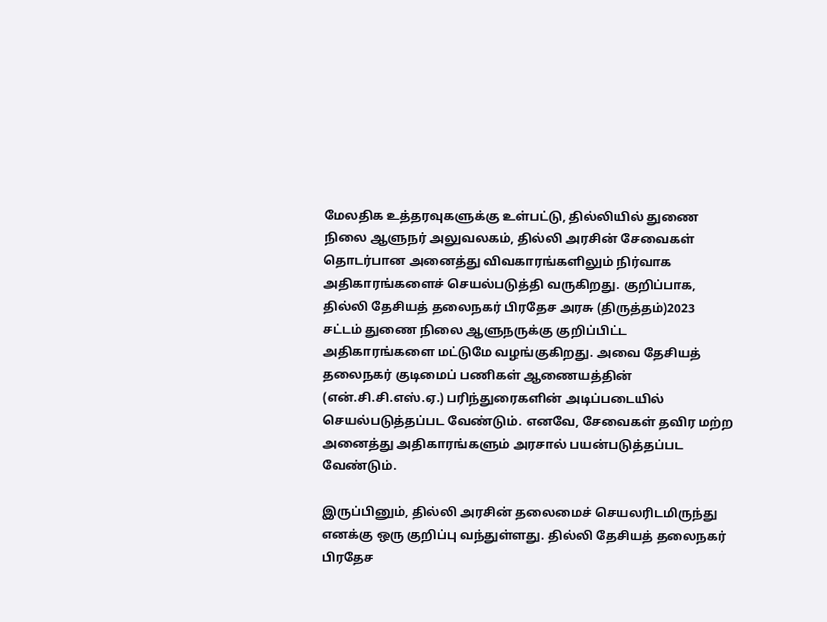மேலதிக உத்தரவுகளுக்கு உள்பட்டு, தில்லியில் துணை நிலை ஆளுநர் அலுவலகம், தில்லி அரசின் சேவைகள் தொடர்பான அனைத்து விவகாரங்களிலும் நிர்வாக அதிகாரங்களைச் செயல்படுத்தி வருகிறது. குறிப்பாக, தில்லி தேசியத் தலைநகர் பிரதேச அரசு (திருத்தம்)2023 சட்டம் துணை நிலை ஆளுநருக்கு குறிப்பிட்ட அதிகாரங்களை மட்டுமே வழங்குகிறது. அவை தேசியத் தலைநகர் குடிமைப் பணிகள் ஆணையத்தின் (என்.சி.சி.எஸ்.ஏ.) பரிந்துரைகளின் அடிப்படையில் செயல்படுத்தப்பட வேண்டும். எனவே, சேவைகள் தவிர மற்ற அனைத்து அதிகாரங்களும் அரசால் பயன்படுத்தப்பட வேண்டும்.

இருப்பினும், தில்லி அரசின் தலைமைச் செயலரிடமிருந்து எனக்கு ஒரு குறிப்பு வந்துள்ளது. தில்லி தேசியத் தலைநகர் பிரதேச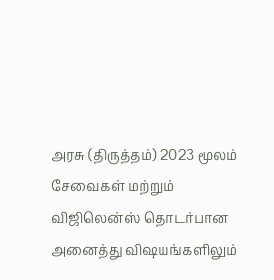அரசு (திருத்தம்) 2023 மூலம் சேவைகள் மற்றும் விஜிலென்ஸ் தொடர்பான அனைத்து விஷயங்களிலும்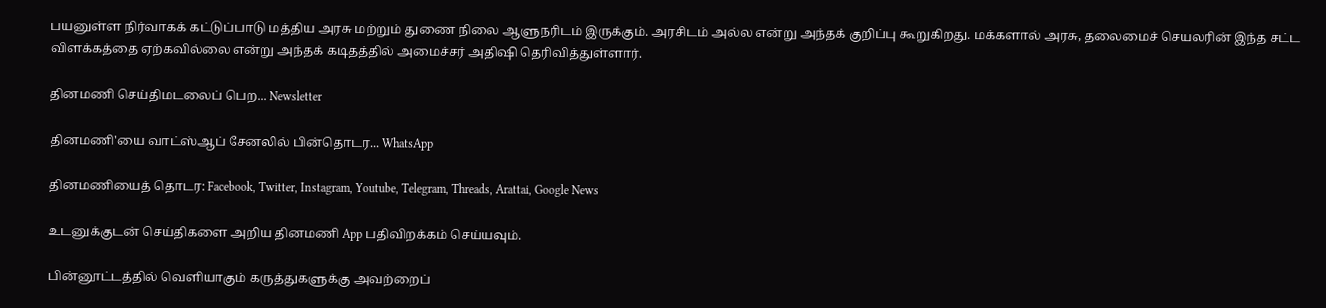பயனுள்ள நிர்வாகக் கட்டுப்பாடு மத்திய அரசு மற்றும் துணை நிலை ஆளுநரிடம் இருக்கும். அரசிடம் அல்ல என்று அந்தக் குறிப்பு கூறுகிறது. மக்களால் அரசு, தலைமைச் செயலரின் இந்த சட்ட விளக்கத்தை ஏற்கவில்லை என்று அந்தக் கடிதத்தில் அமைச்சர் அதிஷி தெரிவித்துள்ளார்.

தினமணி செய்திமடலைப் பெற... Newsletter

தினமணி'யை வாட்ஸ்ஆப் சேனலில் பின்தொடர... WhatsApp

தினமணியைத் தொடர: Facebook, Twitter, Instagram, Youtube, Telegram, Threads, Arattai, Google News

உடனுக்குடன் செய்திகளை அறிய தினமணி App பதிவிறக்கம் செய்யவும்.

பின்னூட்டத்தில் வெளியாகும் கருத்துகளுக்கு அவற்றைப்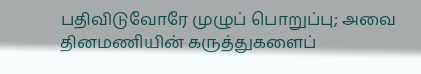பதிவிடுவோரே முழுப் பொறுப்பு; அவை தினமணியின் கருத்துகளைப்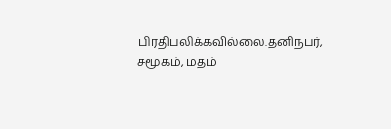பிரதிபலிக்கவில்லை.தனிநபர், சமூகம், மதம்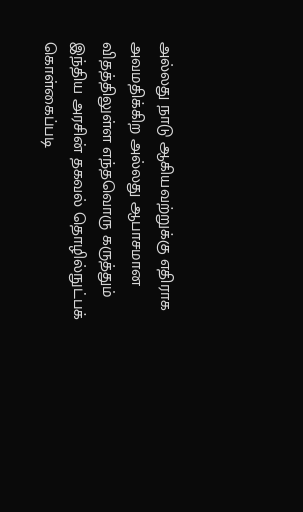அல்லது நாடு ஆகியவற்றுக்கு எதிராக அவமதிக்கிற அல்லது ஆபாசமான விதத்திலுள்ள எந்தவொரு கருத்தும் இந்திய அரசின் தகவல் தொழில்நுட்பக் கொள்கைப்படி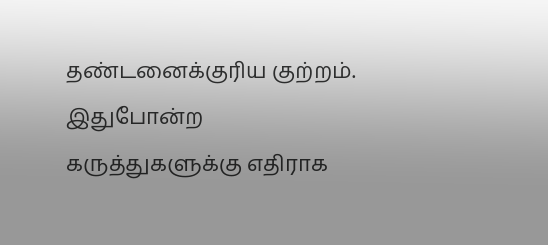தண்டனைக்குரிய குற்றம். இதுபோன்ற கருத்துகளுக்கு எதிராக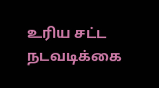உரிய சட்ட நடவடிக்கை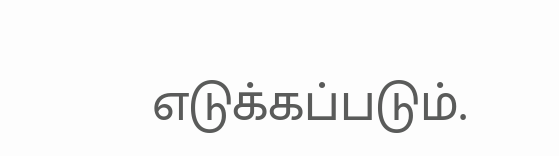எடுக்கப்படும்.